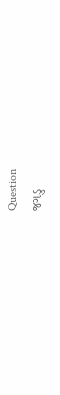Question
જગડુ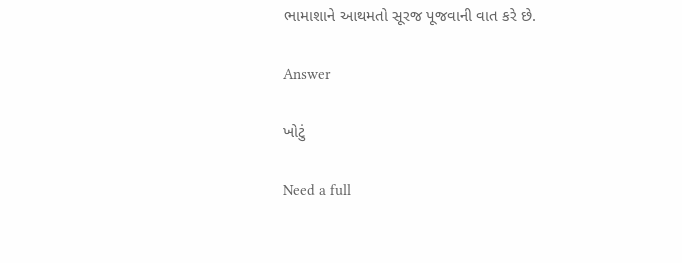ભામાશાને આથમતો સૂરજ પૂજવાની વાત કરે છે.

Answer

ખોટું

Need a full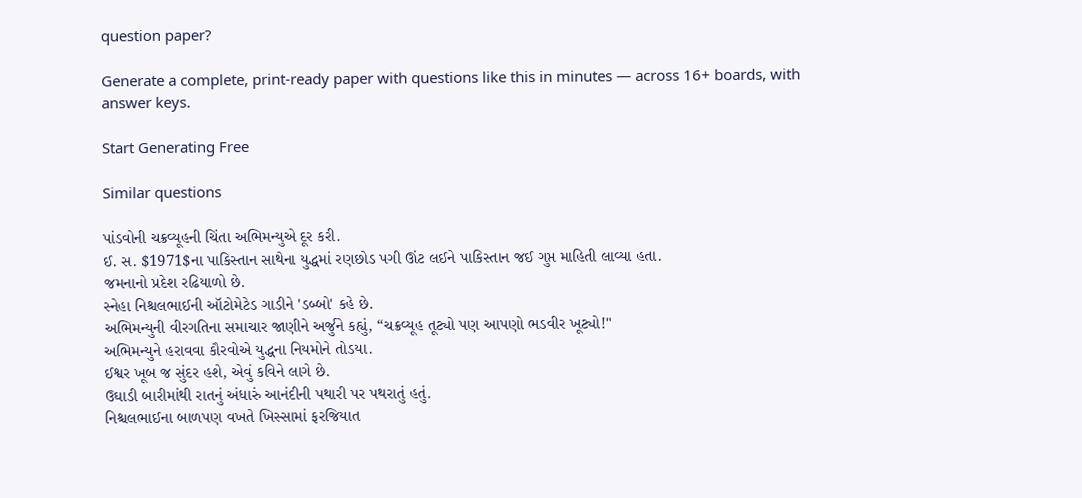question paper?

Generate a complete, print-ready paper with questions like this in minutes — across 16+ boards, with answer keys.

Start Generating Free

Similar questions

પાંડવોની ચક્રવ્યૂહની ચિંતા અભિમન્યુએ દૂર કરી.
ઈ. સ. $1971$ના પાકિસ્તાન સાથેના યુદ્ધમાં રણછોડ પગી ઊંટ લઈને પાકિસ્તાન જઈ ગુપ્ત માહિતી લાવ્યા હતા.
જમનાનો પ્રદેશ રઢિયાળો છે.
સ્નેહા નિશ્ચલભાઈની ઑટોમેટેડ ગાડીને 'ડબ્બો' કહે છે.
અભિમન્યુની વીરગતિના સમાચાર જાણીને અર્જુને કહ્યું, “ચક્રવ્યૂહ તૂટ્યો પણ આપણો ભડવીર ખૂટ્યો!"
અભિમન્યુને હરાવવા કૌરવોએ યુદ્ધના નિયમોને તોડયા.
ઈશ્વર ખૂબ જ સુંદર હશે, એવું કવિને લાગે છે.
ઉઘાડી બારીમાંથી રાતનું અંધારું આનંદીની પથારી પર પથરાતું હતું.
નિશ્ચલભાઈના બાળપણ વખતે ખિસ્સામાં ફરજિયાત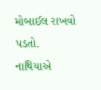મોબાઈલ રાખવો પડતો.
નાથિયાએ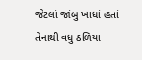જેટલાં જાંબુ ખાધાં હતાં તેનાથી વધુ ઠળિયા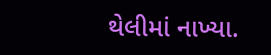થેલીમાં નાખ્યા.